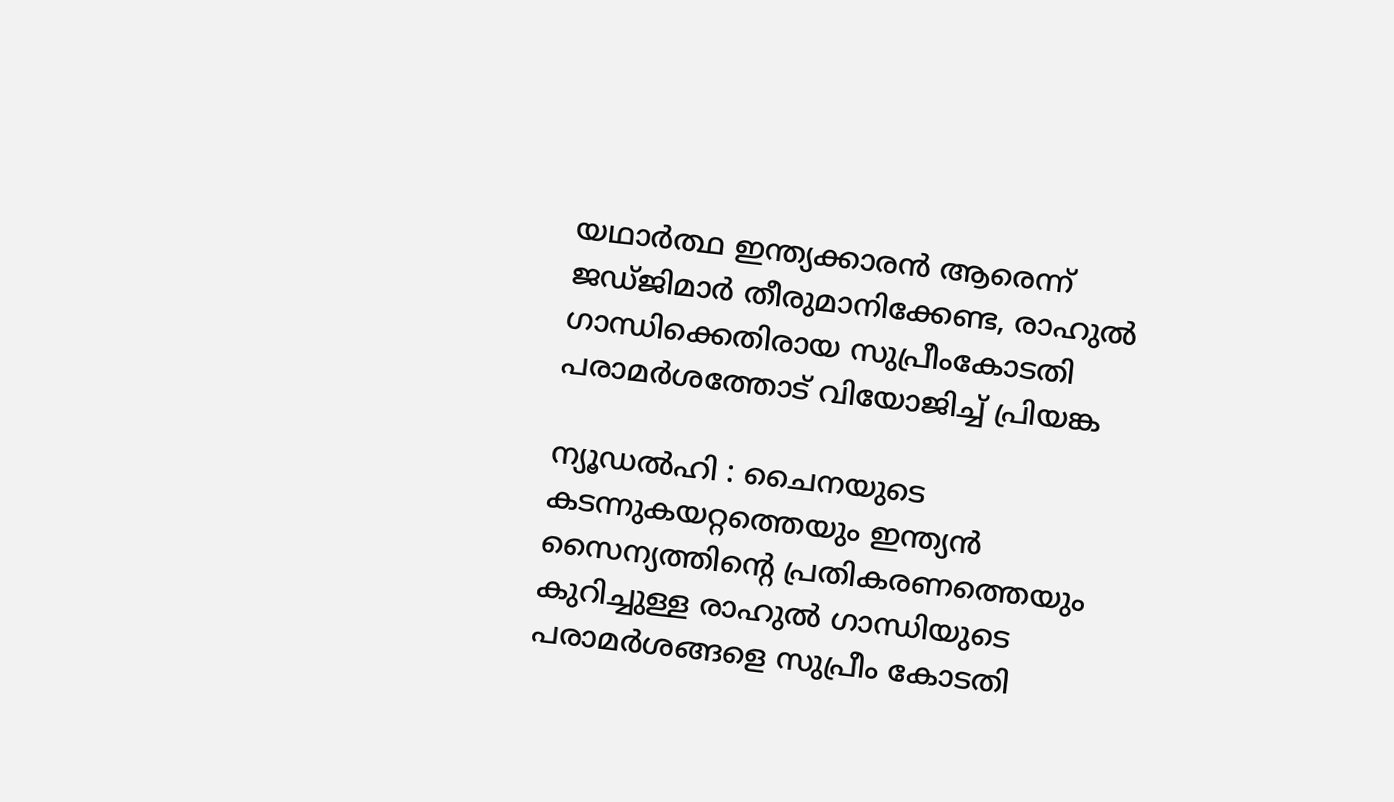യഥാര്‍ത്ഥ ഇന്ത്യക്കാരന്‍ ആരെന്ന് ജഡ്ജിമാര്‍ തീരുമാനിക്കേണ്ട, രാഹുല്‍ ഗാന്ധിക്കെതിരായ സുപ്രീംകോടതി പരാമര്‍ശത്തോട് വിയോജിച്ച് പ്രിയങ്ക

ന്യൂഡല്‍ഹി : ചൈനയുടെ കടന്നുകയറ്റത്തെയും ഇന്ത്യന്‍ സൈന്യത്തിന്റെ പ്രതികരണത്തെയും കുറിച്ചുള്ള രാഹുല്‍ ഗാന്ധിയുടെ പരാമര്‍ശങ്ങളെ സുപ്രീം കോടതി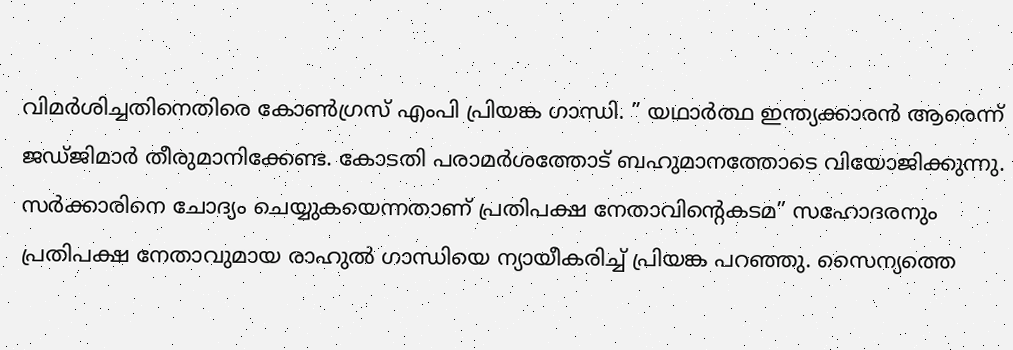വിമര്‍ശിച്ചതിനെതിരെ കോണ്‍ഗ്രസ് എംപി പ്രിയങ്ക ഗാന്ധി. ” യഥാര്‍ത്ഥ ഇന്ത്യക്കാരന്‍ ആരെന്ന് ജഡ്ജിമാര്‍ തീരുമാനിക്കേണ്ട. കോടതി പരാമര്‍ശത്തോട് ബഹുമാനത്തോടെ വിയോജിക്കുന്നു. സര്‍ക്കാരിനെ ചോദ്യം ചെയ്യുകയെന്നതാണ് പ്രതിപക്ഷ നേതാവിന്റെകടമ” സഹോദരനും പ്രതിപക്ഷ നേതാവുമായ രാഹുല്‍ ഗാന്ധിയെ ന്യായീകരിച്ച് പ്രിയങ്ക പറഞ്ഞു. സൈന്യത്തെ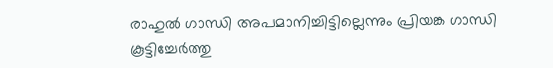രാഹുല്‍ ഗാന്ധി അപമാനിച്ചിട്ടില്ലെന്നും പ്രിയങ്ക ഗാന്ധി കൂട്ടിച്ചേര്‍ത്തു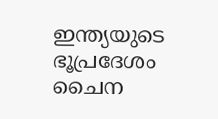ഇന്ത്യയുടെ ഭൂപ്രദേശം ചൈന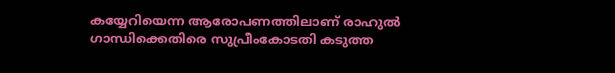കയ്യേറിയെന്ന ആരോപണത്തിലാണ് രാഹുല്‍ ഗാന്ധിക്കെതിരെ സുപ്രീംകോടതി കടുത്ത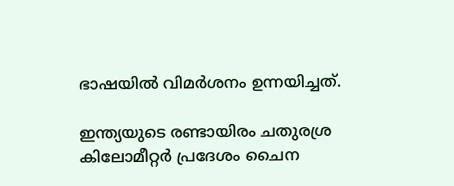ഭാഷയില്‍ വിമര്‍ശനം ഉന്നയിച്ചത്.

ഇന്ത്യയുടെ രണ്ടായിരം ചതുരശ്ര കിലോമീറ്റര്‍ പ്രദേശം ചൈന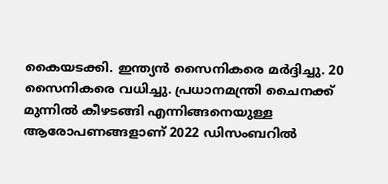കൈയടക്കി. ഇന്ത്യന്‍ സൈനികരെ മര്‍ദ്ദിച്ചു. 20 സൈനികരെ വധിച്ചു. പ്രധാനമന്ത്രി ചൈനക്ക് മുന്നില്‍ കീഴടങ്ങി എന്നിങ്ങനെയുള്ള ആരോപണങ്ങളാണ് 2022 ഡിസംബറില്‍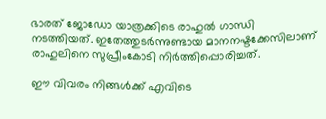ഭാരത് ജോഡോ യാത്രക്കിടെ രാഹുല്‍ ഗാന്ധി നടത്തിയത്. ഇതേത്തുടര്‍ന്നുണ്ടായ മാനനഷ്ടക്കേസിലാണ് രാഹുലിനെ സുപ്രീംകോടി നിര്‍ത്തിപ്പൊരിച്ചത്.

ഈ വിവരം നിങ്ങള്‍ക്ക് എവിടെ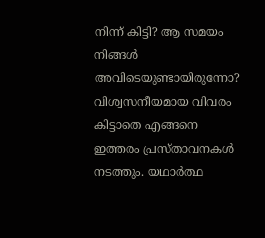നിന്ന് കിട്ടി? ആ സമയം നിങ്ങള്‍ അവിടെയുണ്ടായിരുന്നോ? വിശ്വസനീയമായ വിവരം കിട്ടാതെ എങ്ങനെ ഇത്തരം പ്രസ്താവനകള്‍ നടത്തും. യഥാര്‍ത്ഥ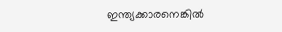ഇന്ത്യക്കാരനെങ്കില്‍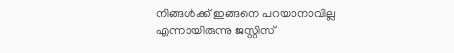നിങ്ങള്‍ക്ക് ഇങ്ങനെ പറയാനാവില്ല എന്നായിരുന്നു ജസ്റ്റിസ്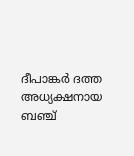ദീപാങ്കര്‍ ദത്ത അധ്യക്ഷനായ ബഞ്ച്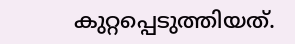കുറ്റപ്പെടുത്തിയത്.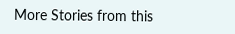More Stories from this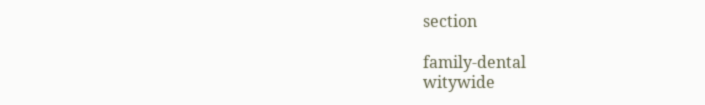section

family-dental
witywide